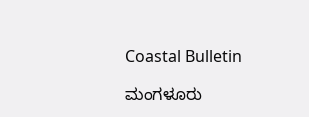Coastal Bulletin

ಮಂಗಳೂರು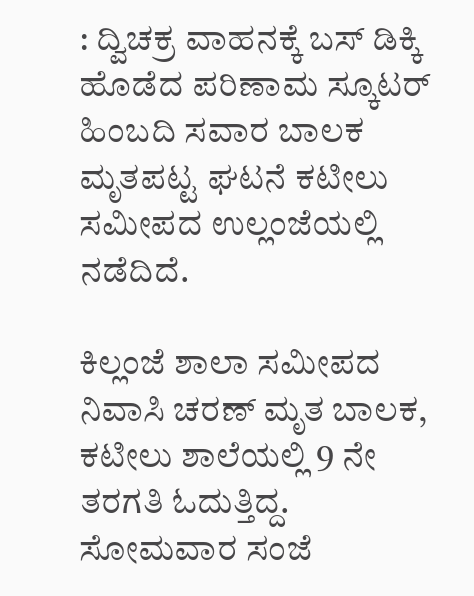: ದ್ವಿಚಕ್ರ ವಾಹನಕ್ಕೆ ಬಸ್ ಡಿಕ್ಕಿ ಹೊಡೆದ ಪರಿಣಾಮ ಸ್ಕೂಟರ್ ಹಿಂಬದಿ‌ ಸವಾರ ಬಾಲಕ ಮೃತಪಟ್ಟ ಘಟನೆ ಕಟೀಲು ಸಮೀಪದ ಉಲ್ಲಂಜೆಯಲ್ಲಿ ನಡೆದಿದೆ.

ಕಿಲ್ಲಂಜೆ ಶಾಲಾ ಸಮೀಪದ ನಿವಾಸಿ ಚರಣ್ ಮೃತ ಬಾಲಕ, ಕಟೀಲು‌ ಶಾಲೆಯಲ್ಲಿ 9 ನೇ ತರಗತಿ ಓದುತ್ತಿದ್ದ. ಸೋಮವಾರ ಸಂಜೆ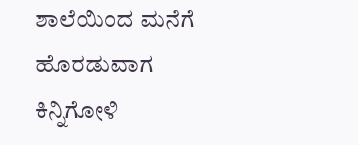ಶಾಲೆಯಿಂದ ಮನೆಗೆ ಹೊರಡುವಾಗ ಕಿನ್ನಿಗೋಳಿ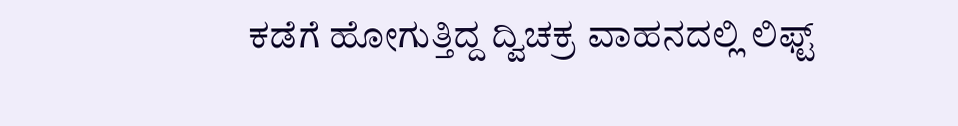ಕಡೆಗೆ ಹೋಗುತ್ತಿದ್ದ ದ್ವಿಚಕ್ರ ವಾಹನದಲ್ಲಿ ಲಿಫ್ಟ್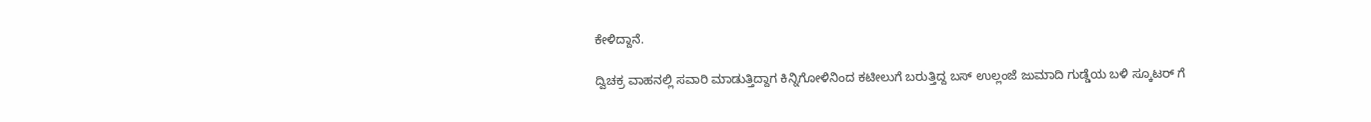ಕೇಳಿದ್ದಾನೆ.

ದ್ವಿಚಕ್ರ ವಾಹನಲ್ಲಿ ಸವಾರಿ ಮಾಡುತ್ತಿದ್ದಾಗ ಕಿನ್ನಿಗೋಳಿನಿಂದ ಕಟೀಲುಗೆ ಬರುತ್ತಿದ್ದ ಬಸ್ ಉಲ್ಲಂಜೆ ಜುಮಾದಿ ಗುಡ್ಡೆಯ ಬಳಿ‌ ಸ್ಕೂಟರ್ ಗೆ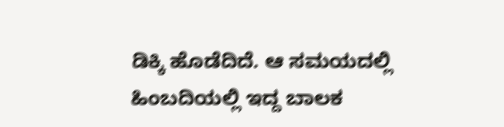ಡಿಕ್ಕಿ ಹೊಡೆದಿದೆ. ಆ ಸಮಯದಲ್ಲಿ ಹಿಂಬದಿಯಲ್ಲಿ ಇದ್ದ ಬಾಲಕ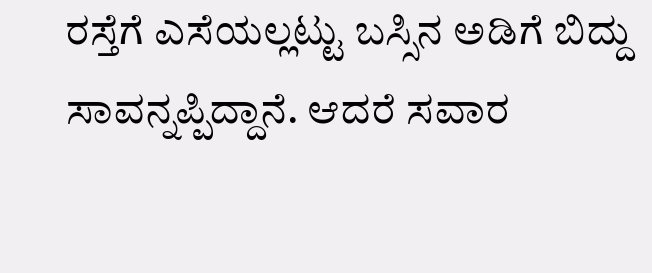ರಸ್ತೆಗೆ ಎಸೆಯಲ್ಲಟ್ಟು ಬಸ್ಸಿನ ಅಡಿಗೆ ಬಿದ್ದು ಸಾವನ್ನಪ್ಪಿದ್ದಾನೆ. ಆದರೆ ಸವಾರ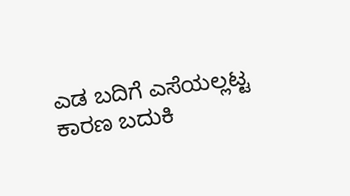ಎಡ ಬದಿಗೆ ಎಸೆಯಲ್ಲಟ್ಟ ಕಾರಣ ಬದುಕಿ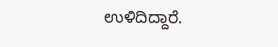ಉಳಿದಿದ್ದಾರೆ.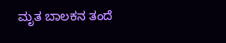ಮೃತ ಬಾಲಕನ ತಂದೆ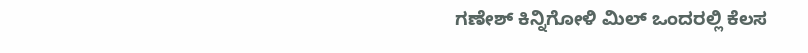ಗಣೇಶ್ ಕಿನ್ನಿಗೋಳಿ ಮಿಲ್ ಒಂದರಲ್ಲಿ ಕೆಲಸ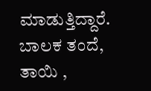ಮಾಡುತ್ತಿದ್ದಾರೆ. ಬಾಲಕ ತಂದೆ, ತಾಯಿ ,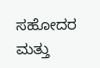ಸಹೋದರ ಮತ್ತು‌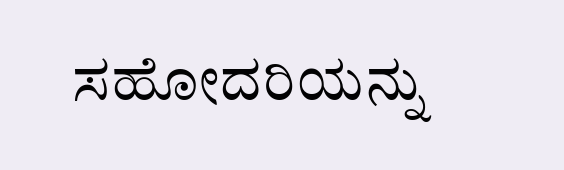ಸಹೋದರಿಯನ್ನು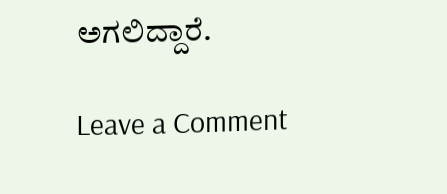ಅಗಲಿದ್ದಾರೆ.

Leave a Comment